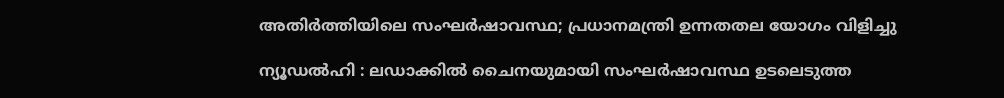അതിര്‍ത്തിയിലെ സംഘര്‍ഷാവസ്ഥ; പ്രധാനമന്ത്രി ഉന്നതതല യോഗം വിളിച്ചു

ന്യൂഡല്‍ഹി : ലഡാക്കില്‍ ചൈനയുമായി സംഘര്‍ഷാവസ്ഥ ഉടലെടുത്ത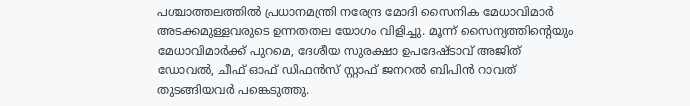പശ്ചാത്തലത്തില്‍ പ്രധാനമന്ത്രി നരേന്ദ്ര മോദി സൈനിക മേധാവിമാര്‍ അടക്കമുള്ളവരുടെ ഉന്നതതല യോഗം വിളിച്ചു. മൂന്ന് സൈന്യത്തിന്റെയും മേധാവിമാര്‍ക്ക് പുറമെ, ദേശീയ സുരക്ഷാ ഉപദേഷ്ടാവ് അജിത് ഡോവല്‍, ചീഫ് ഓഫ് ഡിഫന്‍സ് സ്റ്റാഫ് ജനറല്‍ ബിപിന്‍ റാവത് തുടങ്ങിയവര്‍ പങ്കെടുത്തു.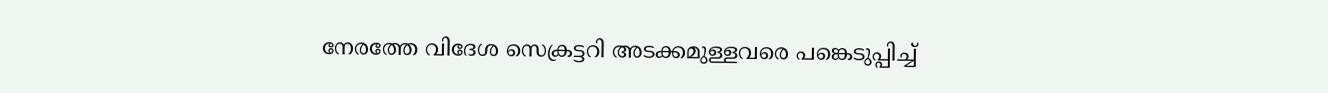നേരത്തേ വിദേശ സെക്രട്ടറി അടക്കമുള്ളവരെ പങ്കെടുപ്പിച്ച്‌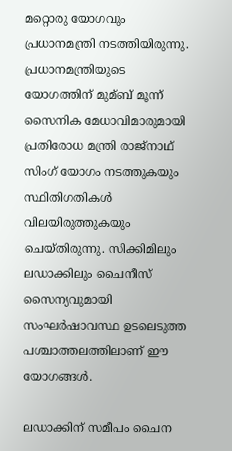മറ്റൊരു യോഗവും പ്രധാനമന്ത്രി നടത്തിയിരുന്നു. പ്രധാനമന്ത്രിയുടെ യോഗത്തിന് മുമ്ബ് മൂന്ന് സൈനിക മേധാവിമാരുമായി പ്രതിരോധ മന്ത്രി രാജ്‌നാഥ് സിംഗ് യോഗം നടത്തുകയും സ്ഥിതിഗതികള്‍ വിലയിരുത്തുകയും ചെയ്തിരുന്നു. സിക്കിമിലും ലഡാക്കിലും ചൈനീസ് സൈന്യവുമായി സംഘര്‍ഷാവസ്ഥ ഉടലെടുത്ത പശ്ചാത്തലത്തിലാണ് ഈ യോഗങ്ങള്‍.

ലഡാക്കിന് സമീപം ചൈന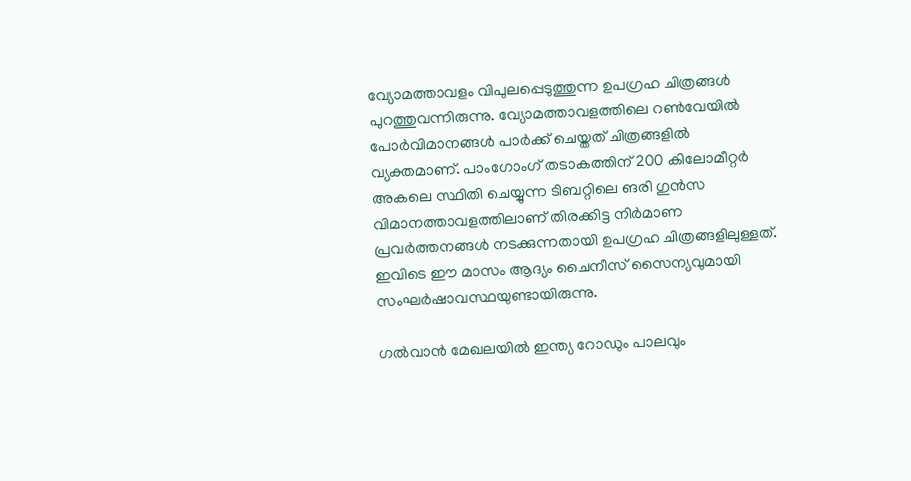വ്യോമത്താവളം വിപുലപ്പെടുത്തുന്ന ഉപഗ്രഹ ചിത്രങ്ങള്‍ പുറത്തുവന്നിരുന്നു. വ്യോമത്താവളത്തിലെ റണ്‍വേയില്‍ പോര്‍വിമാനങ്ങള്‍ പാര്‍ക്ക് ചെയ്തത് ചിത്രങ്ങളില്‍ വ്യക്തമാണ്. പാംഗോംഗ് തടാകത്തിന് 200 കിലോമീറ്റര്‍ അകലെ സ്ഥിതി ചെയ്യുന്ന ടിബറ്റിലെ ങരി ഗുന്‍സ വിമാനത്താവളത്തിലാണ് തിരക്കിട്ട നിര്‍മാണ പ്രവര്‍ത്തനങ്ങള്‍ നടക്കുന്നതായി ഉപഗ്രഹ ചിത്രങ്ങളിലുള്ളത്. ഇവിടെ ഈ മാസം ആദ്യം ചൈനീസ് സൈന്യവുമായി സംഘര്‍ഷാവസ്ഥയുണ്ടായിരുന്നു.

ഗല്‍വാന്‍ മേഖലയില്‍ ഇന്ത്യ റോഡും പാലവും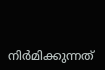നിര്‍മിക്കുന്നത്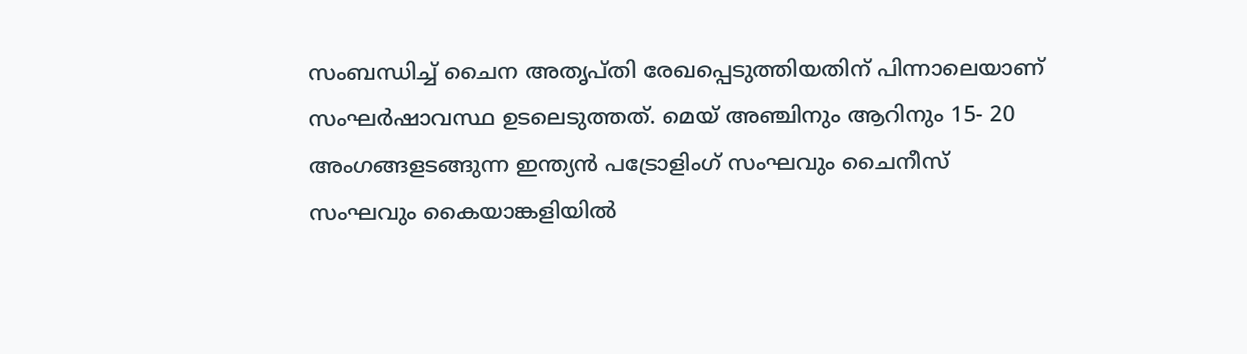സംബന്ധിച്ച്‌ ചൈന അതൃപ്തി രേഖപ്പെടുത്തിയതിന് പിന്നാലെയാണ് സംഘര്‍ഷാവസ്ഥ ഉടലെടുത്തത്. മെയ് അഞ്ചിനും ആറിനും 15- 20 അംഗങ്ങളടങ്ങുന്ന ഇന്ത്യന്‍ പട്രോളിംഗ് സംഘവും ചൈനീസ് സംഘവും കൈയാങ്കളിയില്‍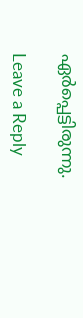ഏര്‍പ്പെട്ടിരുന്നു.

Leave a Reply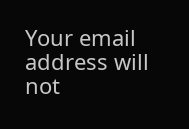Your email address will not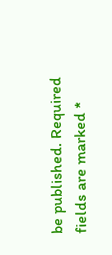be published. Required fields are marked *